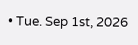• Tue. Sep 1st, 2026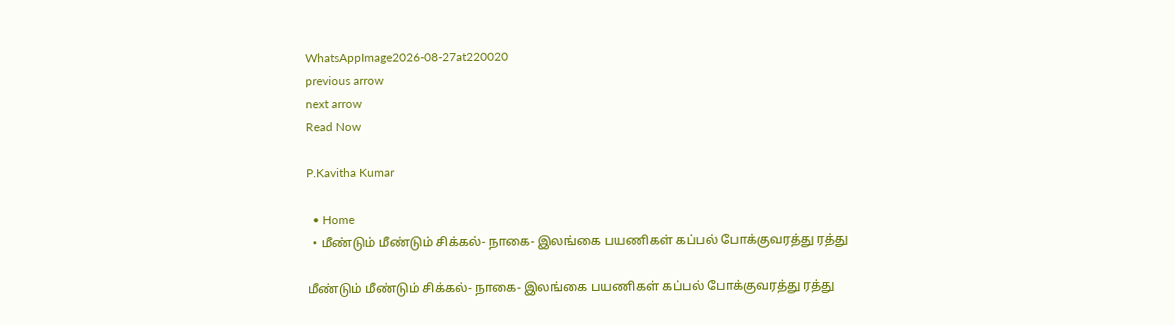WhatsAppImage2026-08-27at220020
previous arrow
next arrow
Read Now

P.Kavitha Kumar

  • Home
  • மீண்டும் மீண்டும் சிக்கல்- நாகை- இலங்கை பயணிகள் கப்பல் போக்குவரத்து ரத்து

மீண்டும் மீண்டும் சிக்கல்- நாகை- இலங்கை பயணிகள் கப்பல் போக்குவரத்து ரத்து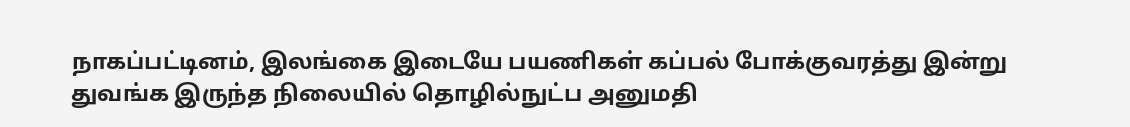நாகப்பட்டினம், இலங்கை இடையே பயணிகள் கப்பல் போக்குவரத்து இன்று துவங்க இருந்த நிலையில் தொழில்நுட்ப அனுமதி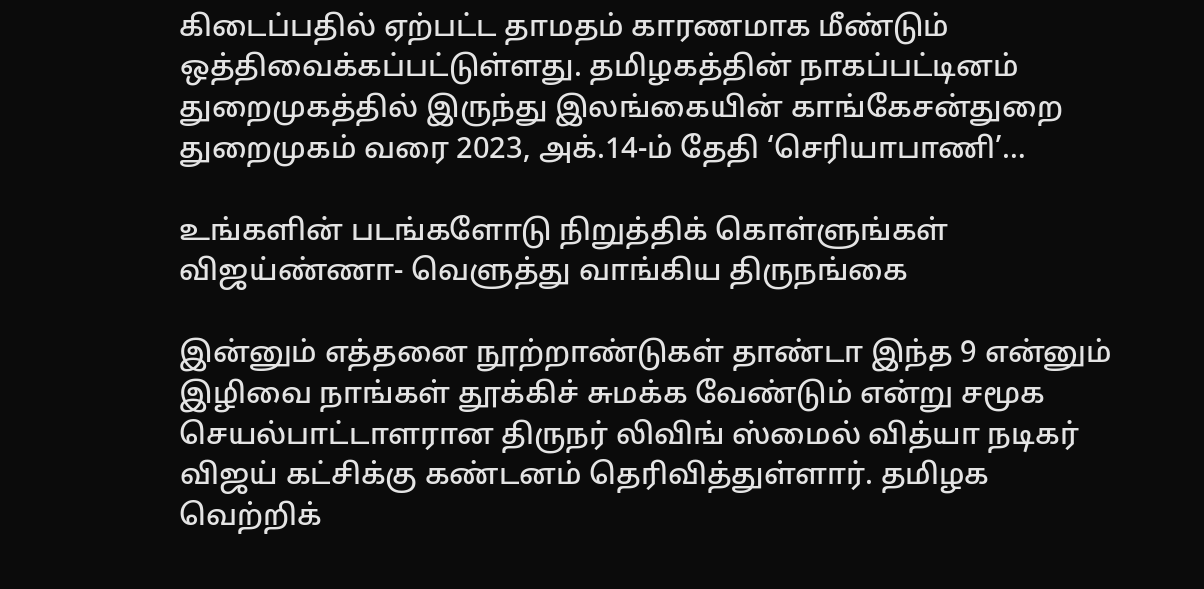கிடைப்பதில் ஏற்பட்ட தாமதம் காரணமாக மீண்டும் ஒத்திவைக்கப்பட்டுள்ளது. தமிழகத்தின் நாகப்பட்டினம் துறைமுகத்தில் இருந்து இலங்கையின் காங்கேசன்துறை துறைமுகம் வரை 2023, அக்.14-ம் தேதி ‘செரியாபாணி’…

உங்களின் படங்களோடு நிறுத்திக் கொள்ளுங்கள் விஜய்ண்ணா- வெளுத்து வாங்கிய திருநங்கை

இன்னும் எத்தனை நூற்றாண்டுகள் தாண்டா இந்த 9 என்னும் இழிவை நாங்கள் தூக்கிச் சுமக்க வேண்டும் என்று சமூக செயல்பாட்டாளரான திருநர் லிவிங் ஸ்மைல் வித்யா நடிகர் விஜய் கட்சிக்கு கண்டனம் தெரிவித்துள்ளார். தமிழக வெற்றிக்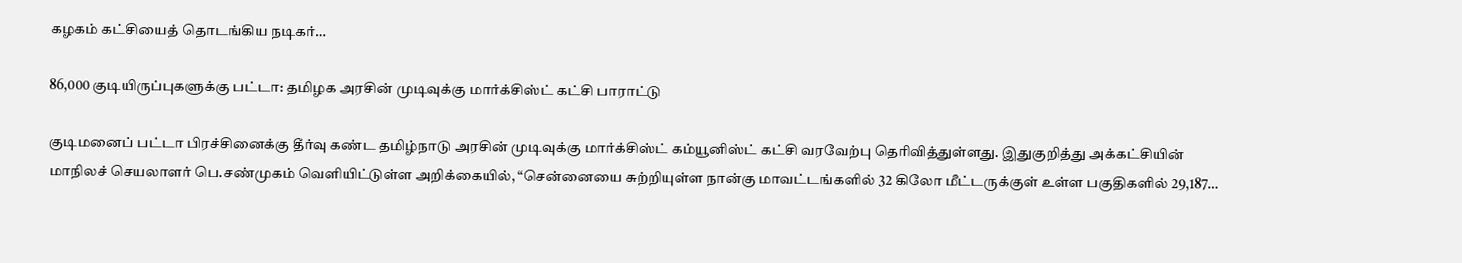கழகம் கட்சியைத் தொடங்கிய நடிகர்…

86,000 குடியிருப்புகளுக்கு பட்டா: தமிழக அரசின் முடிவுக்கு மார்க்சிஸ்ட் கட்சி பாராட்டு

குடிமனைப் பட்டா பிரச்சினைக்கு தீர்வு கண்ட தமிழ்நாடு அரசின் முடிவுக்கு மார்க்சிஸ்ட் கம்யூனிஸ்ட் கட்சி வரவேற்பு தெரிவித்துள்ளது. இதுகுறித்து அக்கட்சியின் மாநிலச் செயலாளர் பெ.சண்முகம் வெளியிட்டுள்ள அறிக்கையில், “சென்னையை சுற்றியுள்ள நான்கு மாவட்டங்களில் 32 கிலோ மீட்டருக்குள் உள்ள பகுதிகளில் 29,187…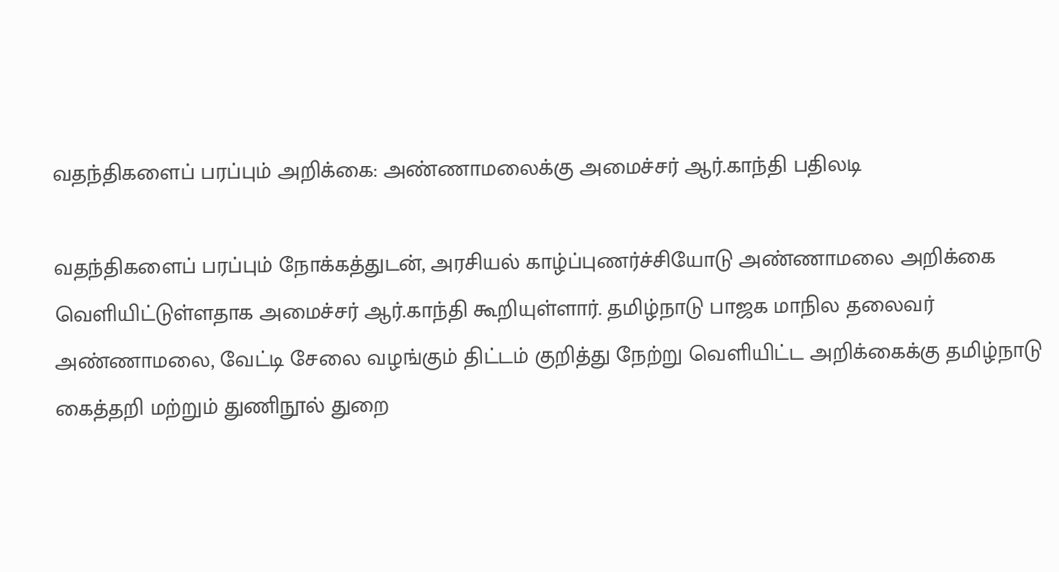வதந்திகளைப் பரப்பும் அறிக்கை: அண்ணாமலைக்கு அமைச்சர் ஆர்.காந்தி பதிலடி

வதந்திகளைப் பரப்பும் நோக்கத்துடன், அரசியல் காழ்ப்புணர்ச்சியோடு அண்ணாமலை அறிக்கை வெளியிட்டுள்ளதாக அமைச்சர் ஆர்.காந்தி கூறியுள்ளார். தமிழ்நாடு பாஜக மாநில தலைவர் அண்ணாமலை, வேட்டி சேலை வழங்கும் திட்டம் குறித்து நேற்று வெளியிட்ட அறிக்கைக்கு தமிழ்நாடு கைத்தறி மற்றும் துணிநூல் துறை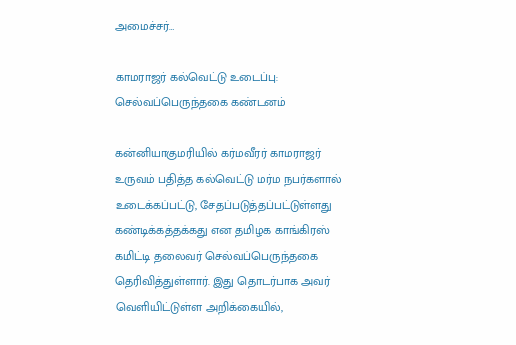அமைச்சர்…

காமராஜர் கல்வெட்டு உடைப்பு: செல்வப்பெருந்தகை கண்டனம்

கன்னியாகுமரியில் கர்மவீரர் காமராஜர் உருவம் பதித்த கல்வெட்டு மர்ம நபர்களால் உடைக்கப்பட்டு, சேதப்படுத்தப்பட்டுள்ளது கண்டிக்கத்தக்கது என தமிழக காங்கிரஸ் கமிட்டி தலைவர் செல்வப்பெருந்தகை தெரிவித்துள்ளார். இது தொடர்பாக அவர் வெளியிட்டுள்ள அறிக்கையில்,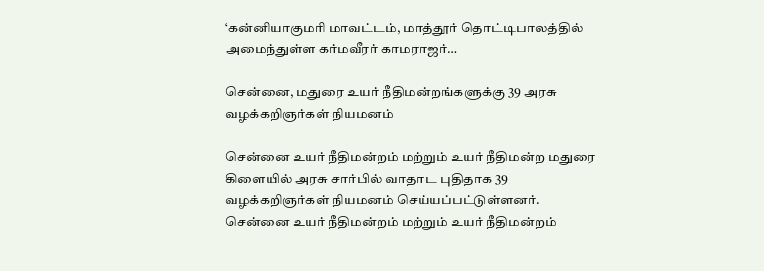‘கன்னியாகுமரி மாவட்டம், மாத்தூர் தொட்டிபாலத்தில் அமைந்துள்ள கர்மவீரர் காமராஜர்…

சென்னை, மதுரை உயர் நீதிமன்றங்களுக்கு 39 அரசு வழக்கறிஞர்கள் நியமனம்

சென்னை உயர் நீதிமன்றம் மற்றும் உயர் நீதிமன்ற மதுரை கிளையில் அரசு சார்பில் வாதாட புதிதாக 39 வழக்கறிஞர்கள் நியமனம் செய்யப்பட்டுள்ளனர். சென்னை உயர் நீதிமன்றம் மற்றும் உயர் நீதிமன்றம்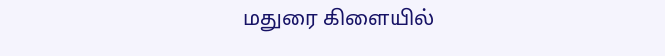மதுரை கிளையில்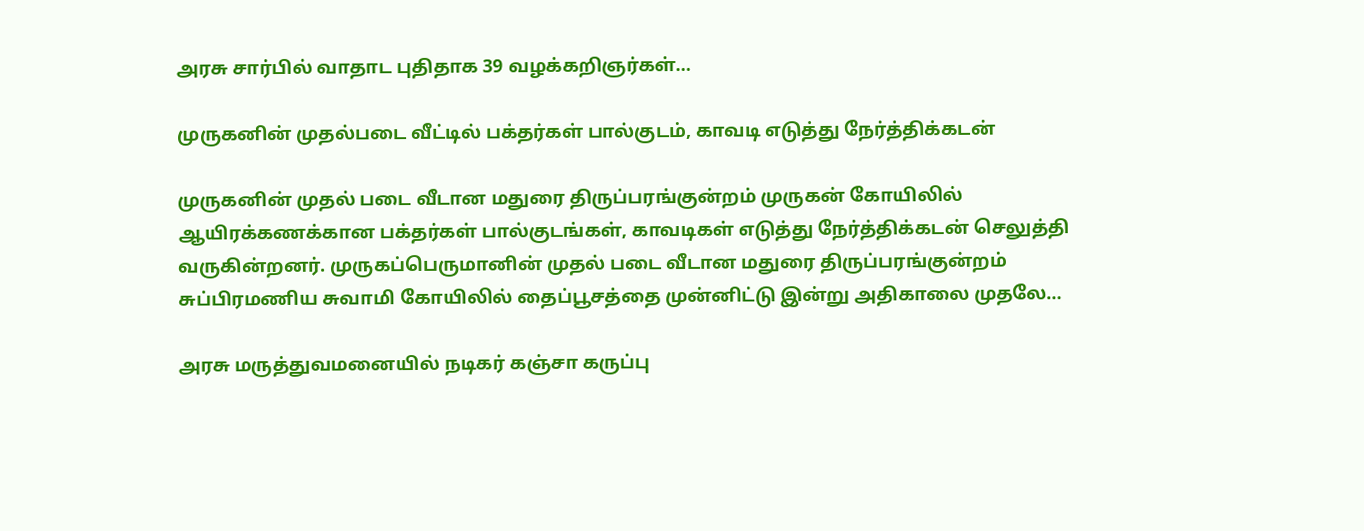அரசு சார்பில் வாதாட புதிதாக 39 வழக்கறிஞர்கள்…

முருகனின் முதல்படை வீட்டில் பக்தர்கள் பால்குடம், காவடி எடுத்து நேர்த்திக்கடன்

முருகனின் முதல் படை வீடான மதுரை திருப்பரங்குன்றம் முருகன் கோயிலில் ஆயிரக்கணக்கான பக்தர்கள் பால்குடங்கள், காவடிகள் எடுத்து நேர்த்திக்கடன் செலுத்தி வருகின்றனர். முருகப்பெருமானின் முதல் படை வீடான மதுரை திருப்பரங்குன்றம் சுப்பிரமணிய சுவாமி கோயிலில் தைப்பூசத்தை முன்னிட்டு இன்று அதிகாலை முதலே…

அரசு மருத்துவமனையில் நடிகர் கஞ்சா கருப்பு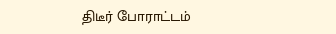திடீர் போராட்டம்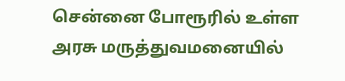சென்னை போரூரில் உள்ள அரசு மருத்துவமனையில்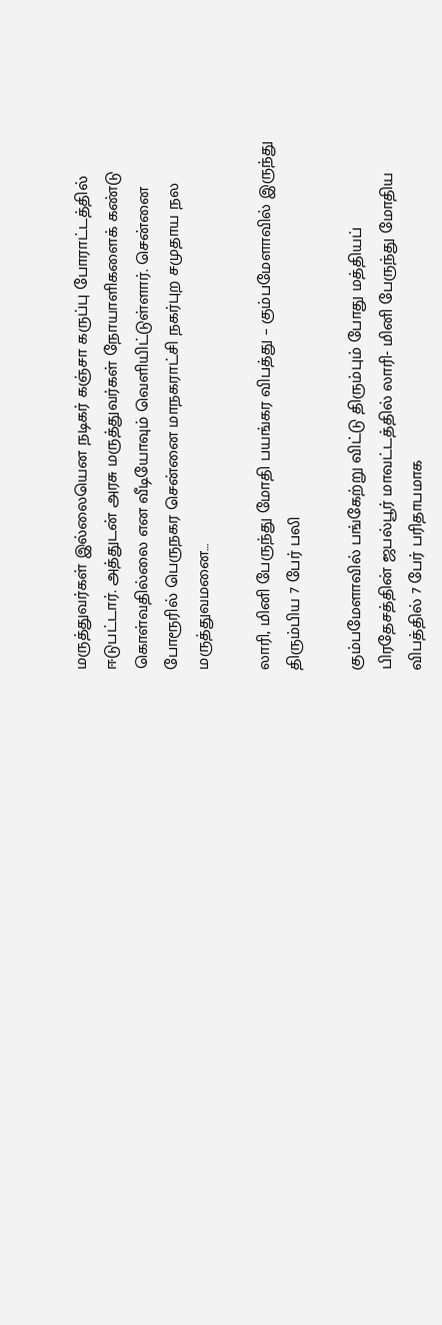மருத்துவர்கள் இல்லையென நடிகர் கஞ்சா கருப்பு போராட்டத்தில் ஈடுபட்டார். அத்துடன் அரசு மருத்துவர்கள் நோயாளிகளைக் கண்டு கொள்வதில்லை என வீடியோவும் வெளியிட்டுள்ளார். சென்னை போரூரில் பெருநகர சென்னை மாநகராட்சி நகர்புற சமுதாய நல மருத்துவமனை…

லாரி, மினி பேருந்து மோதி பயங்கர விபத்து – கும்பமேளாவில் இருந்து திரும்பிய 7 பேர் பலி

கும்பமேளாவில் பங்கேற்று விட்டு திரும்பும் போது மத்தியப் பிரதேசத்தின் ஜபல்பூர் மாவட்டத்தில் லாரி- மினி பேருந்து மோதிய விபத்தில் 7 பேர் பரிதாபமாக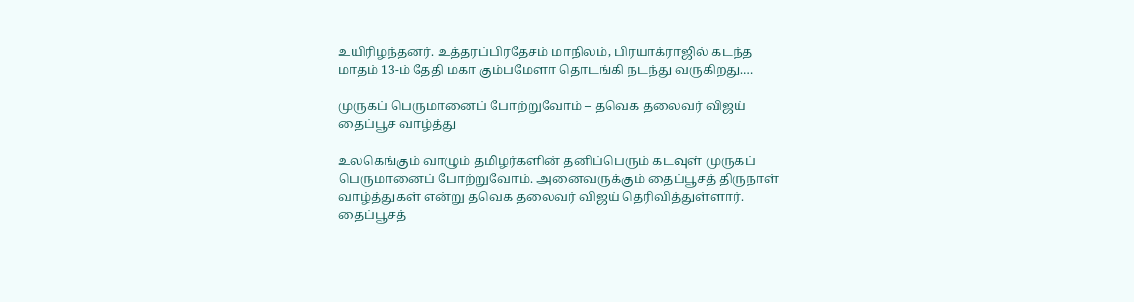உயிரிழந்தனர். உத்தரப்பிரதேசம் மாநிலம், பிரயாக்ராஜில் கடந்த மாதம் 13-ம் தேதி மகா கும்பமேளா தொடங்கி நடந்து வருகிறது.…

முருகப் பெருமானைப் போற்றுவோம் – தவெக தலைவர் விஜய் தைப்பூச வாழ்த்து

உலகெங்கும் வாழும் தமிழர்களின் தனிப்பெரும் கடவுள் முருகப் பெருமானைப் போற்றுவோம். அனைவருக்கும் தைப்பூசத் திருநாள் வாழ்த்துகள் என்று தவெக தலைவர் விஜய் தெரிவித்துள்ளார். தைப்பூசத்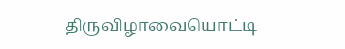திருவிழாவையொட்டி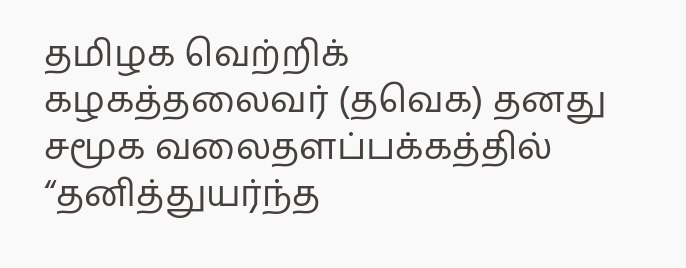தமிழக வெற்றிக் கழகத்தலைவர் (தவெக) தனது சமூக வலைதளப்பக்கத்தில் “தனித்துயர்ந்த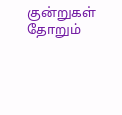குன்றுகள் தோறும்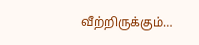வீற்றிருக்கும்…